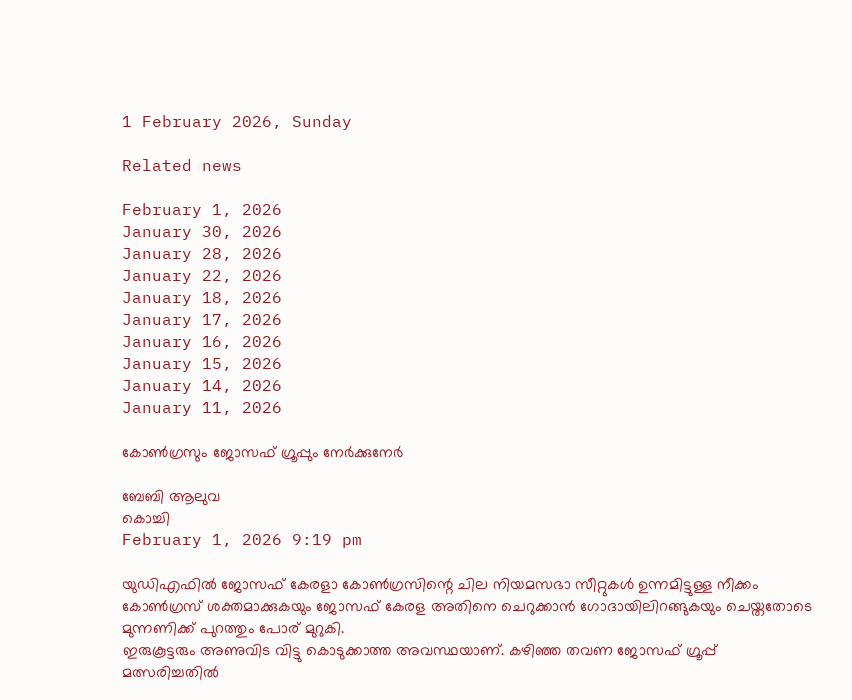1 February 2026, Sunday

Related news

February 1, 2026
January 30, 2026
January 28, 2026
January 22, 2026
January 18, 2026
January 17, 2026
January 16, 2026
January 15, 2026
January 14, 2026
January 11, 2026

കോൺഗ്രസും ജോസഫ് ഗ്രൂപ്പും നേർക്കുനേർ

ബേബി ആലുവ
കൊച്ചി
February 1, 2026 9:19 pm

യുഡിഎഫിൽ ജോസഫ് കേരളാ കോൺഗ്രസിന്റെ ചില നിയമസഭാ സീറ്റുകൾ ഉന്നമിട്ടുള്ള നീക്കം കോൺഗ്രസ് ശക്തമാക്കുകയും ജോസഫ്‌ കേരള അതിനെ ചെറുക്കാൻ ഗോദായിലിറങ്ങുകയും ചെയ്തതോടെ മുന്നണിക്ക് പുറത്തും പോര് മുറുകി.
ഇരുകൂട്ടരും അണുവിട വിട്ടു കൊടുക്കാത്ത അവസ്ഥയാണ്‌. കഴിഞ്ഞ തവണ ജോസഫ് ഗ്രൂപ്പ് മത്സരിച്ചതിൽ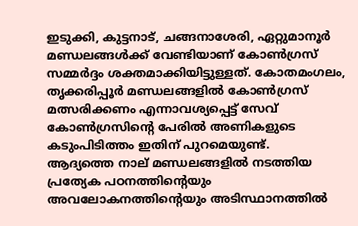ഇടുക്കി, കുട്ടനാട്, ചങ്ങനാശേരി, ഏറ്റുമാനൂർ മണ്ഡലങ്ങൾക്ക് വേണ്ടിയാണ് കോൺഗ്രസ് സമ്മർദ്ദം ശക്തമാക്കിയിട്ടുള്ളത്. കോതമംഗലം, തൃക്കരിപ്പൂർ മണ്ഡലങ്ങളിൽ കോൺഗ്രസ് മത്സരിക്കണം എന്നാവശ്യപ്പെട്ട് സേവ് കോൺഗ്രസിന്റെ പേരിൽ അണികളുടെ കടുംപിടിത്തം ഇതിന് പുറമെയുണ്ട്.
ആദ്യത്തെ നാല് മണ്ഡലങ്ങളിൽ നടത്തിയ പ്രത്യേക പഠനത്തിന്റെയും അവലോകനത്തിന്റെയും അടിസ്ഥാനത്തിൽ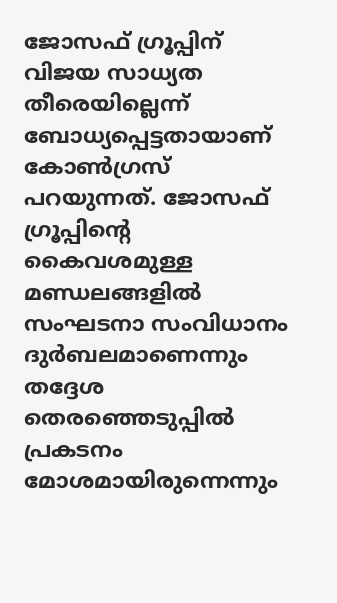ജോസഫ് ഗ്രൂപ്പിന് വിജയ സാധ്യത തീരെയില്ലെന്ന് ബോധ്യപ്പെട്ടതായാണ് കോൺഗ്രസ് പറയുന്നത്. ജോസഫ് ഗ്രൂപ്പിന്റെ കൈവശമുള്ള മണ്ഡലങ്ങളിൽ സംഘടനാ സംവിധാനം ദുർബലമാണെന്നും തദ്ദേശ തെരഞ്ഞെടുപ്പിൽ പ്രകടനം മോശമായിരുന്നെന്നും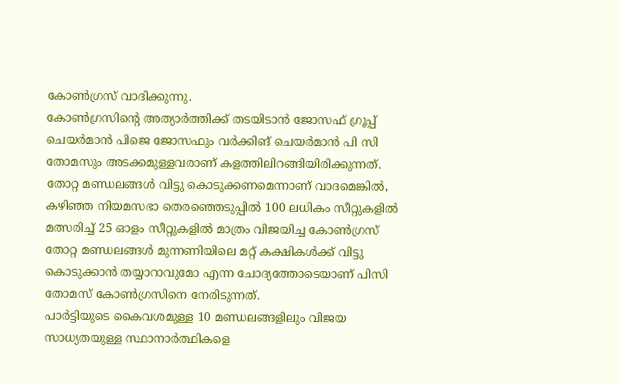കോൺഗ്രസ് വാദിക്കുന്നു.
കോൺഗ്രസിന്റെ അത്യാർത്തിക്ക് തടയിടാൻ ജോസഫ് ഗ്രൂപ്പ് ചെയർമാൻ പിജെ ജോസഫും വർക്കിങ് ചെയർമാൻ പി സി തോമസും അടക്കമുള്ളവരാണ് കളത്തിലിറങ്ങിയിരിക്കുന്നത്. തോറ്റ മണ്ഡലങ്ങൾ വിട്ടു കൊടുക്കണമെന്നാണ് വാദമെങ്കിൽ, കഴിഞ്ഞ നിയമസഭാ തെരഞ്ഞെടുപ്പിൽ 100 ലധികം സീറ്റുകളിൽ മത്സരിച്ച് 25 ഓളം സീറ്റുകളിൽ മാത്രം വിജയിച്ച കോൺഗ്രസ് തോറ്റ മണ്ഡലങ്ങൾ മുന്നണിയിലെ മറ്റ് കക്ഷികൾക്ക് വിട്ടു കൊടുക്കാൻ തയ്യാറാവുമോ എന്ന ചോദ്യത്തോടെയാണ് പിസി തോമസ് കോൺഗ്രസിനെ നേരിടുന്നത്.
പാർട്ടിയുടെ കൈവശമുള്ള 10 മണ്ഡലങ്ങളിലും വിജയ സാധ്യതയുള്ള സ്ഥാനാർത്ഥികളെ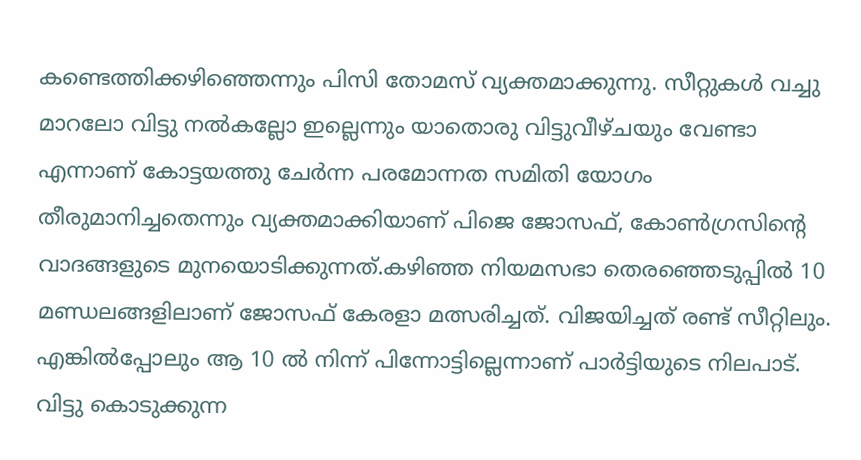കണ്ടെത്തിക്കഴിഞ്ഞെന്നും പിസി തോമസ് വ്യക്തമാക്കുന്നു. സീറ്റുകൾ വച്ചു മാറലോ വിട്ടു നൽകല്ലോ ഇല്ലെന്നും യാതൊരു വിട്ടുവീഴ്ചയും വേണ്ടാ എന്നാണ് കോട്ടയത്തു ചേർന്ന പരമോന്നത സമിതി യോഗം തീരുമാനിച്ചതെന്നും വ്യക്തമാക്കിയാണ് പിജെ ജോസഫ്, കോൺഗ്രസിന്റെ വാദങ്ങളുടെ മുനയൊടിക്കുന്നത്.കഴിഞ്ഞ നിയമസഭാ തെരഞ്ഞെടുപ്പിൽ 10 മണ്ഡലങ്ങളിലാണ് ജോസഫ് കേരളാ മത്സരിച്ചത്. വിജയിച്ചത് രണ്ട് സീറ്റിലും. എങ്കിൽപ്പോലും ആ 10 ൽ നിന്ന് പിന്നോട്ടില്ലെന്നാണ് പാർട്ടിയുടെ നിലപാട്.
വിട്ടു കൊടുക്കുന്ന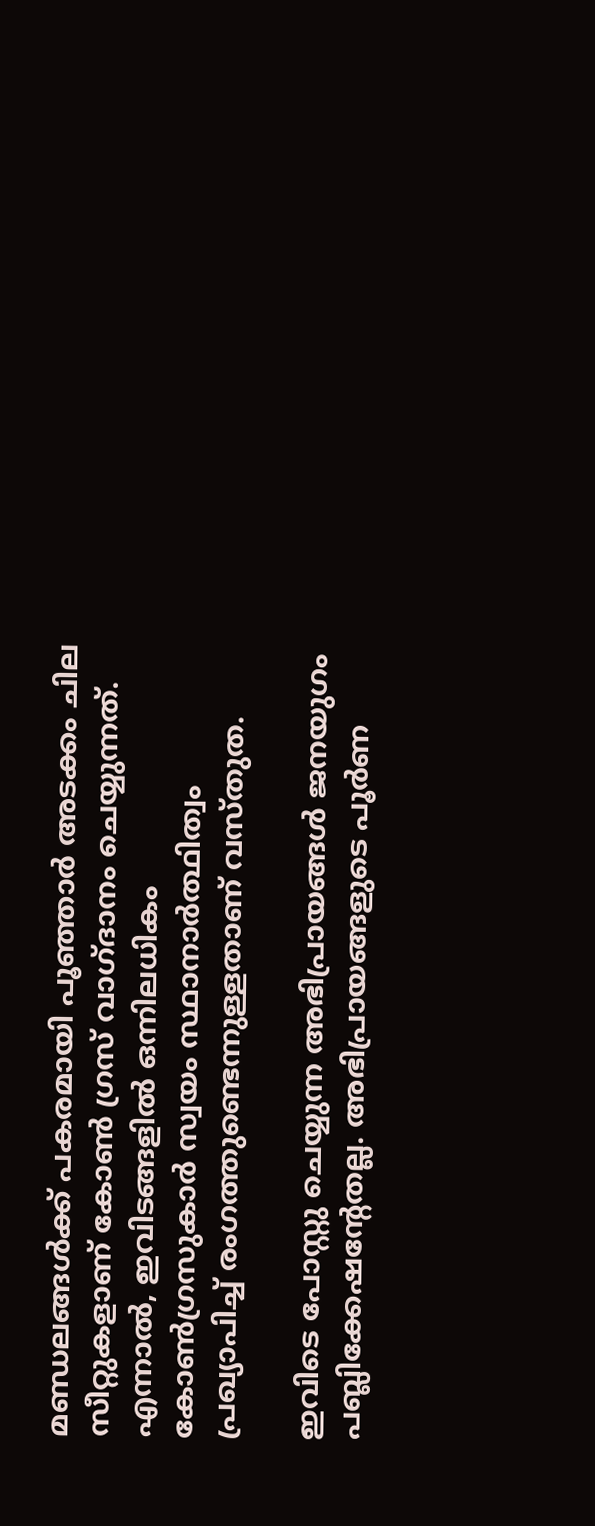മണ്ഡലങ്ങൾക്ക് പകരമായി പൂഞ്ഞാർ അടക്കം ചില സീറ്റുകളാണ് കോൺ ഗ്രസ് വാഗ്ദാനം ചെയ്യുന്നത്. എന്നാൽ, ഇവിടങ്ങളിൽ ഒന്നിലധികം കോൺഗ്രസുകാർ സ്വയം സ്ഥാനാർത്ഥിത്വം പ്രഖ്യാപിച്ച് രംഗത്തുണ്ടെന്നുള്ളതാണ് വസ്തുത.

ഇവിടെ പോസ്റ്റു ചെയ്യുന്ന അഭിപ്രായങ്ങള്‍ ജനയുഗം പബ്ലിക്കേഷന്റേതല്ല. അഭിപ്രായങ്ങളുടെ പൂര്‍ണ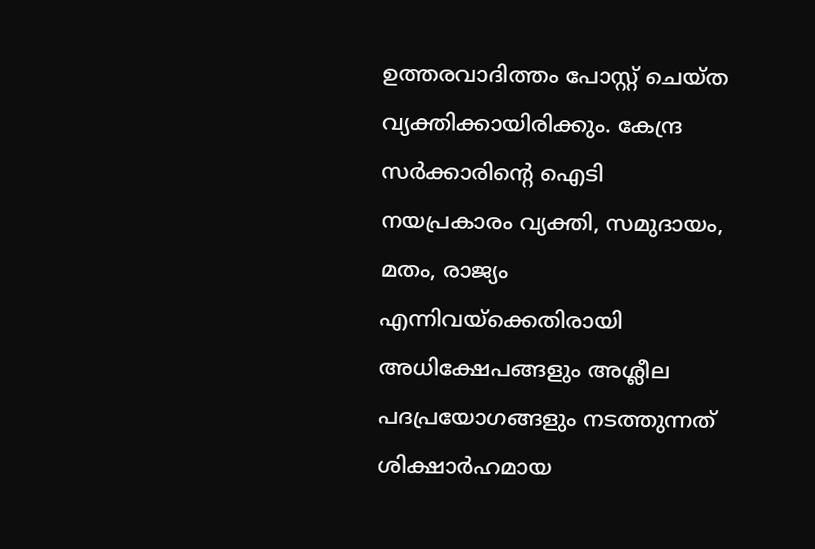ഉത്തരവാദിത്തം പോസ്റ്റ് ചെയ്ത വ്യക്തിക്കായിരിക്കും. കേന്ദ്ര സര്‍ക്കാരിന്റെ ഐടി നയപ്രകാരം വ്യക്തി, സമുദായം, മതം, രാജ്യം എന്നിവയ്‌ക്കെതിരായി അധിക്ഷേപങ്ങളും അശ്ലീല പദപ്രയോഗങ്ങളും നടത്തുന്നത് ശിക്ഷാര്‍ഹമായ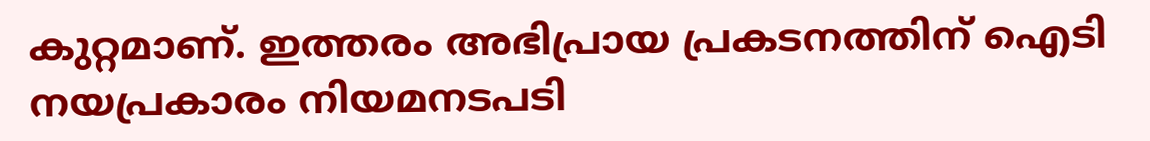കുറ്റമാണ്. ഇത്തരം അഭിപ്രായ പ്രകടനത്തിന് ഐടി നയപ്രകാരം നിയമനടപടി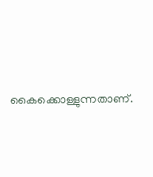കൈക്കൊള്ളുന്നതാണ്.